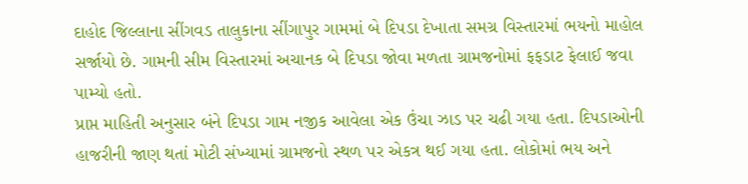દાહોદ જિલ્લાના સીંગવડ તાલુકાના સીંગાપુર ગામમાં બે દિપડા દેખાતા સમગ્ર વિસ્તારમાં ભયનો માહોલ સર્જાયો છે. ગામની સીમ વિસ્તારમાં અચાનક બે દિપડા જોવા મળતા ગ્રામજનોમાં ફફડાટ ફેલાઈ જવા પામ્યો હતો.
પ્રાપ્ત માહિતી અનુસાર બંને દિપડા ગામ નજીક આવેલા એક ઉંચા ઝાડ પર ચઢી ગયા હતા. દિપડાઓની હાજરીની જાણ થતાં મોટી સંખ્યામાં ગ્રામજનો સ્થળ પર એકત્ર થઈ ગયા હતા. લોકોમાં ભય અને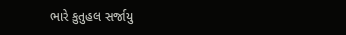ભારે કુતુહલ સર્જાયુ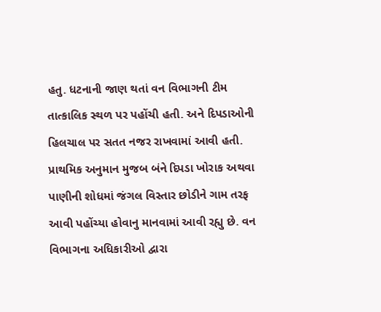હતુ. ધટનાની જાણ થતાં વન વિભાગની ટીમ તાત્કાલિક સ્થળ પર પહોંચી હતી. અને દિપડાઓની હિલચાલ પર સતત નજર રાખવામાં આવી હતી. પ્રાથમિક અનુમાન મુજબ બંને દિપડા ખોરાક અથવા પાણીની શોધમાં જંગલ વિસ્તાર છોડીને ગામ તરફ આવી પહોંચ્યા હોવાનુ માનવામાં આવી રહ્યુ છે. વન વિભાગના અધિકારીઓ દ્વારા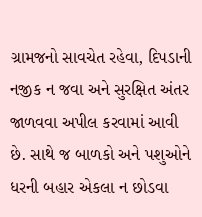ગ્રામજનો સાવચેત રહેવા, દિપડાની નજીક ન જવા અને સુરક્ષિત અંતર જાળવવા અપીલ કરવામાં આવી છે. સાથે જ બાળકો અને પશુઓને ધરની બહાર એકલા ન છોડવા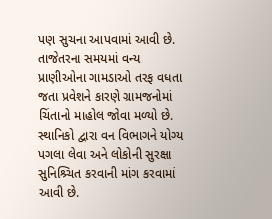પણ સુચના આપવામાં આવી છે. તાજેતરના સમયમાં વન્ય પ્રાણીઓના ગામડાઓ તરફ વધતા જતા પ્રવેશને કારણે ગ્રામજનોમાં ચિંતાનો માહોલ જોવા મળ્યો છે. સ્થાનિકો દ્વારા વન વિભાગને યોગ્ય પગલા લેવા અને લોકોની સુરક્ષા સુનિશ્ર્ચિત કરવાની માંગ કરવામાં આવી છે.